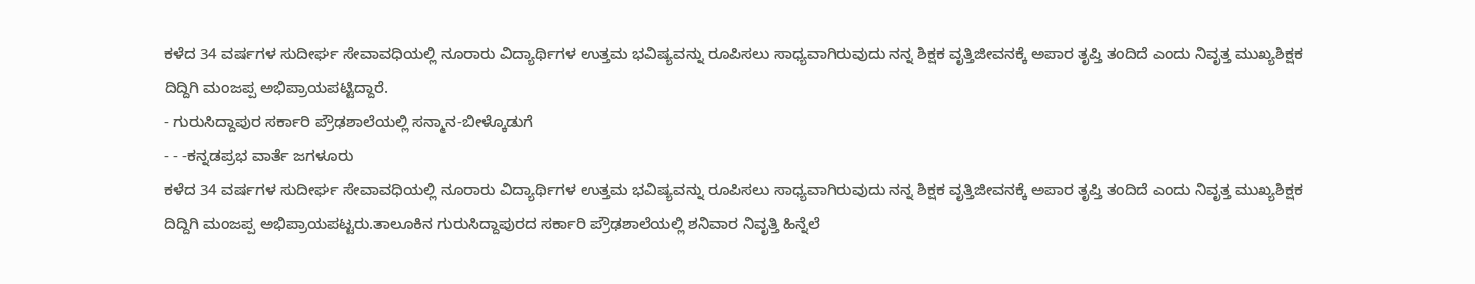ಕಳೆದ 34 ವರ್ಷಗಳ ಸುದೀರ್ಘ ಸೇವಾವಧಿಯಲ್ಲಿ ನೂರಾರು ವಿದ್ಯಾರ್ಥಿಗಳ ಉತ್ತಮ ಭವಿಷ್ಯವನ್ನು ರೂಪಿಸಲು ಸಾಧ್ಯವಾಗಿರುವುದು ನನ್ನ ಶಿಕ್ಷಕ ವೃತ್ತಿಜೀವನಕ್ಕೆ ಅಪಾರ ತೃಪ್ತಿ ತಂದಿದೆ ಎಂದು ನಿವೃತ್ತ ಮುಖ್ಯಶಿಕ್ಷಕ ದಿದ್ದಿಗಿ ಮಂಜಪ್ಪ ಅಭಿಪ್ರಾಯಪಟ್ಟಿದ್ದಾರೆ.
- ಗುರುಸಿದ್ದಾಪುರ ಸರ್ಕಾರಿ ಪ್ರೌಢಶಾಲೆಯಲ್ಲಿ ಸನ್ಮಾನ-ಬೀಳ್ಕೊಡುಗೆ
- - -ಕನ್ನಡಪ್ರಭ ವಾರ್ತೆ ಜಗಳೂರು
ಕಳೆದ 34 ವರ್ಷಗಳ ಸುದೀರ್ಘ ಸೇವಾವಧಿಯಲ್ಲಿ ನೂರಾರು ವಿದ್ಯಾರ್ಥಿಗಳ ಉತ್ತಮ ಭವಿಷ್ಯವನ್ನು ರೂಪಿಸಲು ಸಾಧ್ಯವಾಗಿರುವುದು ನನ್ನ ಶಿಕ್ಷಕ ವೃತ್ತಿಜೀವನಕ್ಕೆ ಅಪಾರ ತೃಪ್ತಿ ತಂದಿದೆ ಎಂದು ನಿವೃತ್ತ ಮುಖ್ಯಶಿಕ್ಷಕ ದಿದ್ದಿಗಿ ಮಂಜಪ್ಪ ಅಭಿಪ್ರಾಯಪಟ್ಟರು.ತಾಲೂಕಿನ ಗುರುಸಿದ್ದಾಪುರದ ಸರ್ಕಾರಿ ಪ್ರೌಢಶಾಲೆಯಲ್ಲಿ ಶನಿವಾರ ನಿವೃತ್ತಿ ಹಿನ್ನೆಲೆ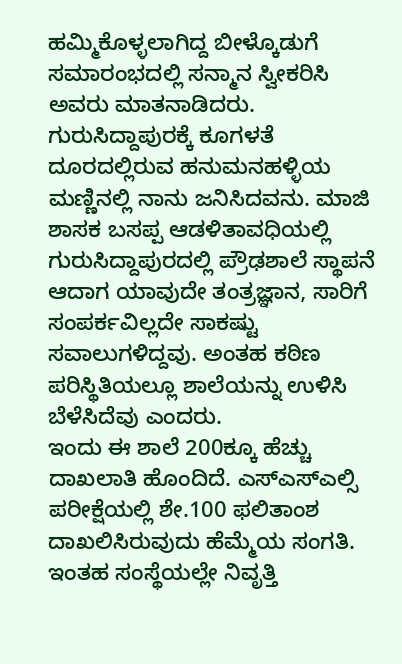ಹಮ್ಮಿಕೊಳ್ಳಲಾಗಿದ್ದ ಬೀಳ್ಕೊಡುಗೆ ಸಮಾರಂಭದಲ್ಲಿ ಸನ್ಮಾನ ಸ್ವೀಕರಿಸಿ ಅವರು ಮಾತನಾಡಿದರು. ಗುರುಸಿದ್ದಾಪುರಕ್ಕೆ ಕೂಗಳತೆ ದೂರದಲ್ಲಿರುವ ಹನುಮನಹಳ್ಳಿಯ ಮಣ್ಣಿನಲ್ಲಿ ನಾನು ಜನಿಸಿದವನು. ಮಾಜಿ ಶಾಸಕ ಬಸಪ್ಪ ಆಡಳಿತಾವಧಿಯಲ್ಲಿ ಗುರುಸಿದ್ದಾಪುರದಲ್ಲಿ ಪ್ರೌಢಶಾಲೆ ಸ್ಥಾಪನೆ ಆದಾಗ ಯಾವುದೇ ತಂತ್ರಜ್ಞಾನ, ಸಾರಿಗೆ ಸಂಪರ್ಕವಿಲ್ಲದೇ ಸಾಕಷ್ಟು ಸವಾಲುಗಳಿದ್ದವು. ಅಂತಹ ಕಠಿಣ ಪರಿಸ್ಥಿತಿಯಲ್ಲೂ ಶಾಲೆಯನ್ನು ಉಳಿಸಿ ಬೆಳೆಸಿದೆವು ಎಂದರು.
ಇಂದು ಈ ಶಾಲೆ 200ಕ್ಕೂ ಹೆಚ್ಚು ದಾಖಲಾತಿ ಹೊಂದಿದೆ. ಎಸ್ಎಸ್ಎಲ್ಸಿ ಪರೀಕ್ಷೆಯಲ್ಲಿ ಶೇ.100 ಫಲಿತಾಂಶ ದಾಖಲಿಸಿರುವುದು ಹೆಮ್ಮೆಯ ಸಂಗತಿ. ಇಂತಹ ಸಂಸ್ಥೆಯಲ್ಲೇ ನಿವೃತ್ತಿ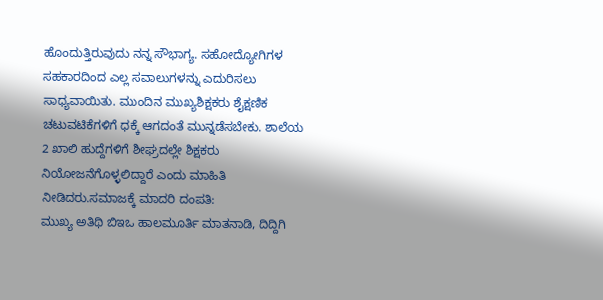ಹೊಂದುತ್ತಿರುವುದು ನನ್ನ ಸೌಭಾಗ್ಯ. ಸಹೋದ್ಯೋಗಿಗಳ ಸಹಕಾರದಿಂದ ಎಲ್ಲ ಸವಾಲುಗಳನ್ನು ಎದುರಿಸಲು ಸಾಧ್ಯವಾಯಿತು. ಮುಂದಿನ ಮುಖ್ಯಶಿಕ್ಷಕರು ಶೈಕ್ಷಣಿಕ ಚಟುವಟಿಕೆಗಳಿಗೆ ಧಕ್ಕೆ ಆಗದಂತೆ ಮುನ್ನಡೆಸಬೇಕು. ಶಾಲೆಯ 2 ಖಾಲಿ ಹುದ್ದೆಗಳಿಗೆ ಶೀಘ್ರದಲ್ಲೇ ಶಿಕ್ಷಕರು ನಿಯೋಜನೆಗೊಳ್ಳಲಿದ್ದಾರೆ ಎಂದು ಮಾಹಿತಿ ನೀಡಿದರು.ಸಮಾಜಕ್ಕೆ ಮಾದರಿ ದಂಪತಿ:
ಮುಖ್ಯ ಅತಿಥಿ ಬಿಇಒ ಹಾಲಮೂರ್ತಿ ಮಾತನಾಡಿ, ದಿದ್ದಿಗಿ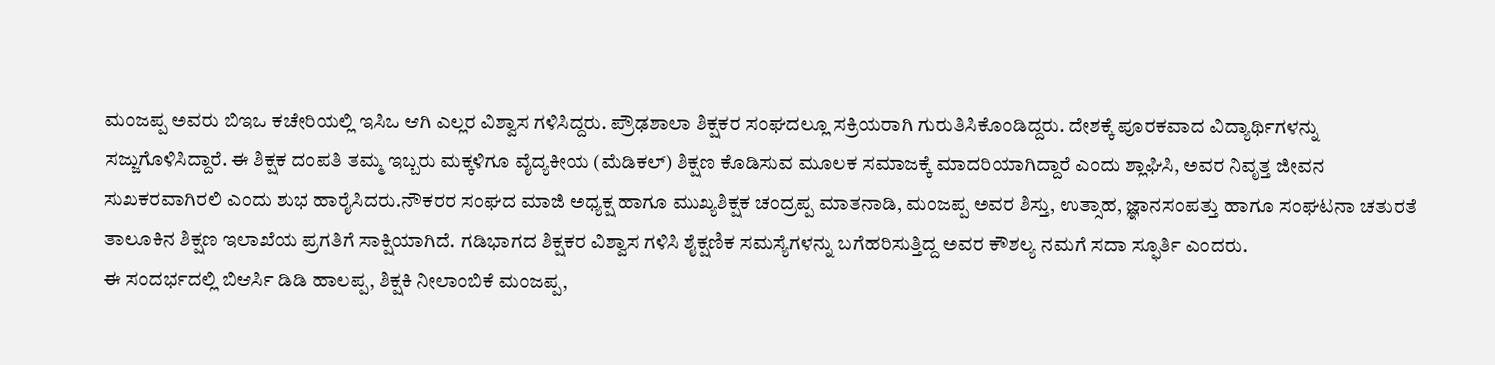ಮಂಜಪ್ಪ ಅವರು ಬಿಇಒ ಕಚೇರಿಯಲ್ಲಿ ಇಸಿಒ ಆಗಿ ಎಲ್ಲರ ವಿಶ್ವಾಸ ಗಳಿಸಿದ್ದರು. ಪ್ರೌಢಶಾಲಾ ಶಿಕ್ಷಕರ ಸಂಘದಲ್ಲೂ ಸಕ್ರಿಯರಾಗಿ ಗುರುತಿಸಿಕೊಂಡಿದ್ದರು. ದೇಶಕ್ಕೆ ಪೂರಕವಾದ ವಿದ್ಯಾರ್ಥಿಗಳನ್ನು ಸಜ್ಜುಗೊಳಿಸಿದ್ದಾರೆ. ಈ ಶಿಕ್ಷಕ ದಂಪತಿ ತಮ್ಮ ಇಬ್ಬರು ಮಕ್ಕಳಿಗೂ ವೈದ್ಯಕೀಯ (ಮೆಡಿಕಲ್) ಶಿಕ್ಷಣ ಕೊಡಿಸುವ ಮೂಲಕ ಸಮಾಜಕ್ಕೆ ಮಾದರಿಯಾಗಿದ್ದಾರೆ ಎಂದು ಶ್ಲಾಘಿಸಿ, ಅವರ ನಿವೃತ್ತ ಜೀವನ ಸುಖಕರವಾಗಿರಲಿ ಎಂದು ಶುಭ ಹಾರೈಸಿದರು.ನೌಕರರ ಸಂಘದ ಮಾಜಿ ಅಧ್ಯಕ್ಷ ಹಾಗೂ ಮುಖ್ಯಶಿಕ್ಷಕ ಚಂದ್ರಪ್ಪ ಮಾತನಾಡಿ, ಮಂಜಪ್ಪ ಅವರ ಶಿಸ್ತು, ಉತ್ಸಾಹ, ಜ್ಞಾನಸಂಪತ್ತು ಹಾಗೂ ಸಂಘಟನಾ ಚತುರತೆ ತಾಲೂಕಿನ ಶಿಕ್ಷಣ ಇಲಾಖೆಯ ಪ್ರಗತಿಗೆ ಸಾಕ್ಷಿಯಾಗಿದೆ. ಗಡಿಭಾಗದ ಶಿಕ್ಷಕರ ವಿಶ್ವಾಸ ಗಳಿಸಿ ಶೈಕ್ಷಣಿಕ ಸಮಸ್ಯೆಗಳನ್ನು ಬಗೆಹರಿಸುತ್ತಿದ್ದ ಅವರ ಕೌಶಲ್ಯ ನಮಗೆ ಸದಾ ಸ್ಫೂರ್ತಿ ಎಂದರು.
ಈ ಸಂದರ್ಭದಲ್ಲಿ ಬಿಆರ್ಸಿ ಡಿಡಿ ಹಾಲಪ್ಪ, ಶಿಕ್ಷಕಿ ನೀಲಾಂಬಿಕೆ ಮಂಜಪ್ಪ,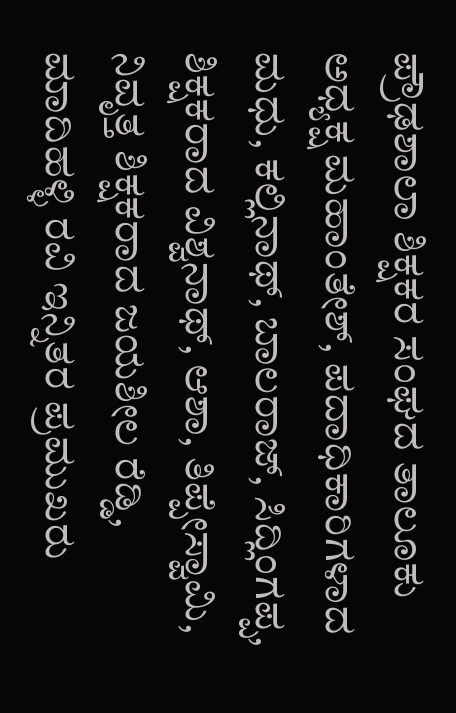ಪ್ರೌಢಶಾಲಾ ಶಿಕ್ಷಕರ ಸಂಘದ ತಾಲೂಕು ಅಧ್ಯಕ್ಷ ಮಹಾಂತೇಶ್, ಪದಾಧಿಕಾರಿಗಳಾದ ಮಧು, ಕಲ್ಲಿನಾಥ್, ಬಾಲರಾಜ್, ಸಿದ್ಲಿಂಗಪ್ಪ, ಶಿಕ್ಷಕರಾದ ವಿಶ್ವನಾಥ್, ಆಶಾ, ತಿಪ್ಪೇಸ್ವಾಮಿ, ನಿವೃತ್ತ ಶಿಕ್ಷಕರಾದ ಜಯಶೀಲ ರೆಡ್ಡಿ, ಮಾದಿಹಳ್ಳಿ ರವಿ ಇನ್ನಿತರ ಪ್ರಮುಖರು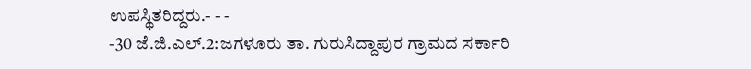ಉಪಸ್ಥಿತರಿದ್ದರು.- - -
-30 ಜೆ.ಜಿ.ಎಲ್.2:ಜಗಳೂರು ತಾ. ಗುರುಸಿದ್ದಾಪುರ ಗ್ರಾಮದ ಸರ್ಕಾರಿ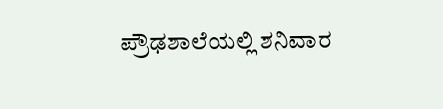ಪ್ರೌಢಶಾಲೆಯಲ್ಲಿ ಶನಿವಾರ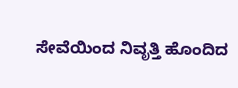ಸೇವೆಯಿಂದ ನಿವೃತ್ತಿ ಹೊಂದಿದ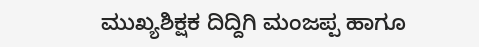ಮುಖ್ಯಶಿಕ್ಷಕ ದಿದ್ದಿಗಿ ಮಂಜಪ್ಪ ಹಾಗೂ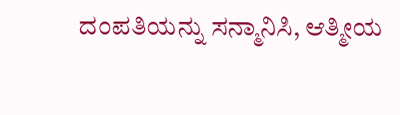ದಂಪತಿಯನ್ನು ಸನ್ಮಾನಿಸಿ, ಆತ್ಮೀಯ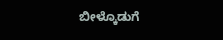ಬೀಳ್ಕೊಡುಗೆ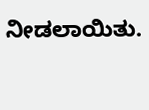ನೀಡಲಾಯಿತು.